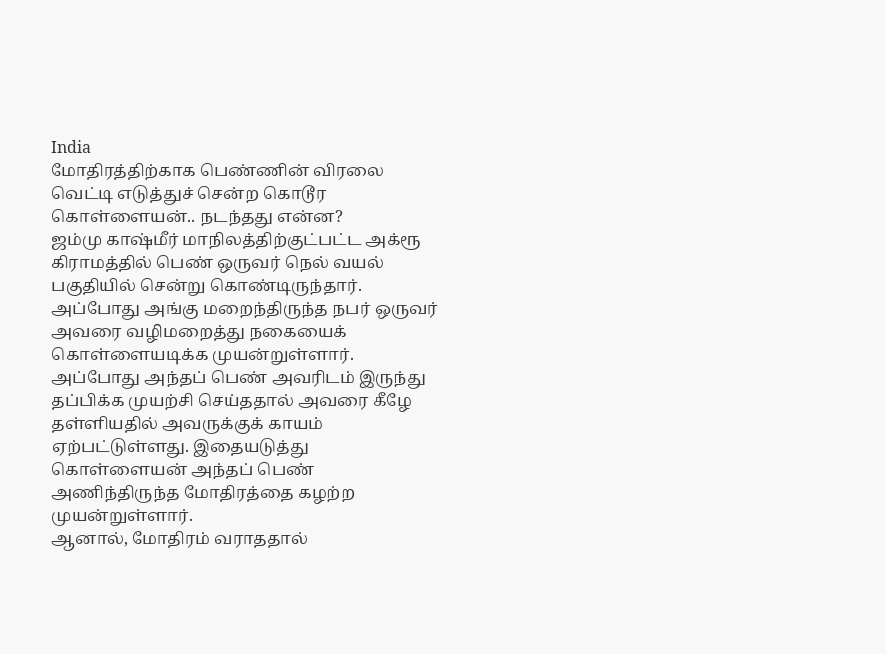India
மோதிரத்திற்காக பெண்ணின் விரலை வெட்டி எடுத்துச் சென்ற கொடூர கொள்ளையன்.. நடந்தது என்ன?
ஜம்மு காஷ்மீர் மாநிலத்திற்குட்பட்ட அக்ரூ கிராமத்தில் பெண் ஒருவர் நெல் வயல் பகுதியில் சென்று கொண்டிருந்தார். அப்போது அங்கு மறைந்திருந்த நபர் ஒருவர் அவரை வழிமறைத்து நகையைக் கொள்ளையடிக்க முயன்றுள்ளார்.
அப்போது அந்தப் பெண் அவரிடம் இருந்து தப்பிக்க முயற்சி செய்ததால் அவரை கீழே தள்ளியதில் அவருக்குக் காயம் ஏற்பட்டுள்ளது. இதையடுத்து கொள்ளையன் அந்தப் பெண் அணிந்திருந்த மோதிரத்தை கழற்ற முயன்றுள்ளார்.
ஆனால், மோதிரம் வராததால்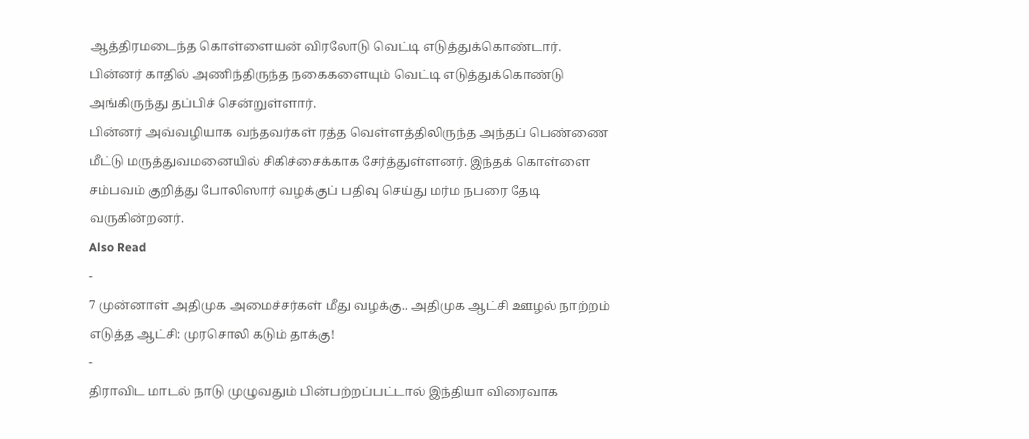ஆத்திரமடைந்த கொள்ளையன் விரலோடு வெட்டி எடுத்துக்கொண்டார். பின்னர் காதில் அணிந்திருந்த நகைகளையும் வெட்டி எடுத்துக்கொண்டு அங்கிருந்து தப்பிச் சென்றுள்ளார்.
பின்னர் அவ்வழியாக வந்தவர்கள் ரத்த வெள்ளத்திலிருந்த அந்தப் பெண்ணை மீட்டு மருத்துவமனையில் சிகிச்சைக்காக சேர்த்துள்ளனர். இந்தக் கொள்ளை சம்பவம் குறித்து போலிஸார் வழக்குப் பதிவு செய்து மர்ம நபரை தேடி வருகின்றனர்.
Also Read
-
7 முன்னாள் அதிமுக அமைச்சர்கள் மீது வழக்கு.. அதிமுக ஆட்சி ஊழல் நாற்றம் எடுத்த ஆட்சி: முரசொலி கடும் தாக்கு!
-
திராவிட மாடல் நாடு முழுவதும் பின்பற்றப்பட்டால் இந்தியா விரைவாக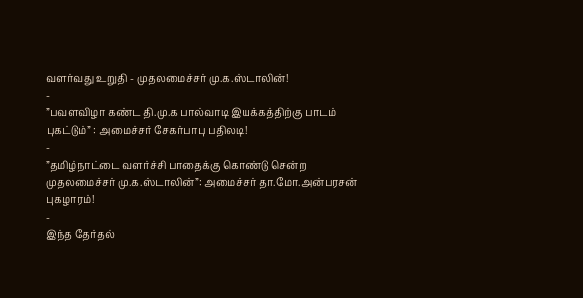வளர்வது உறுதி - முதலமைச்சர் மு.க.ஸ்டாலின்!
-
”பவளவிழா கண்ட தி.மு.க பால்வாடி இயக்கத்திற்கு பாடம் புகட்டும்” : அமைச்சர் சேகர்பாபு பதிலடி!
-
”தமிழ்நாட்டை வளர்ச்சி பாதைக்கு கொண்டு சென்ற முதலமைச்சர் மு.க.ஸ்டாலின்”: அமைச்சர் தா.மோ.அன்பரசன் புகழாரம்!
-
இந்த தேர்தல்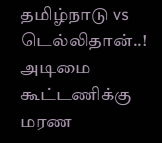தமிழ்நாடு vs டெல்லிதான்..! அடிமை கூட்டணிக்கு மரண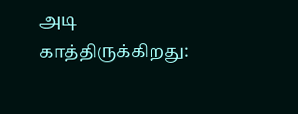அடி காத்திருக்கிறது: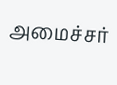அமைச்சர்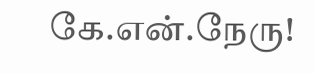கே.என்.நேரு!